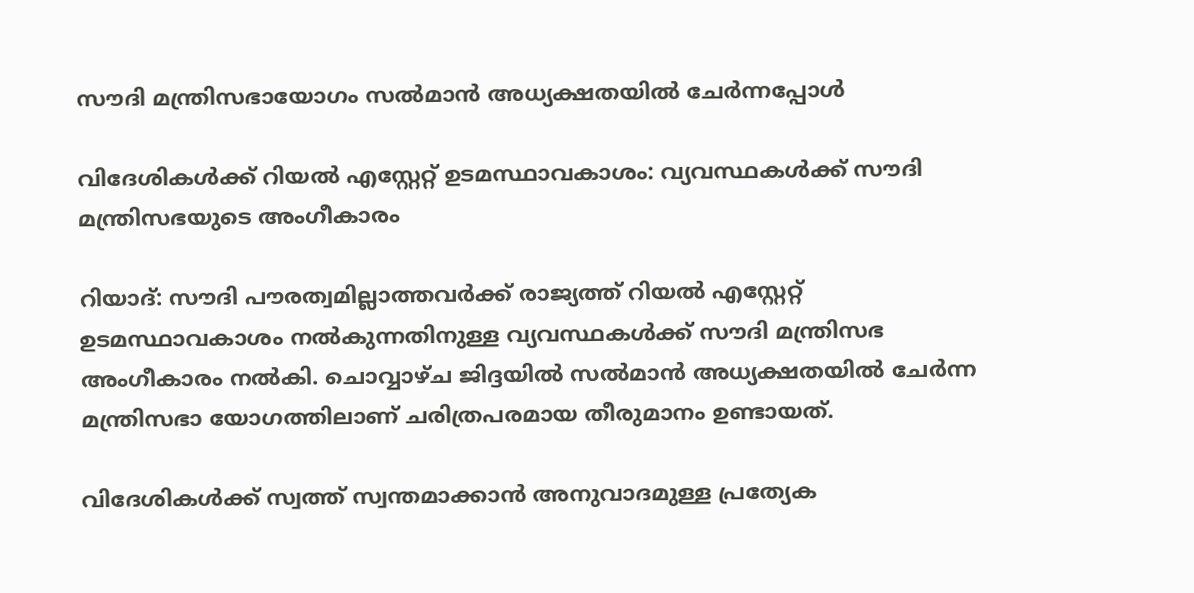സൗദി മന്ത്രിസഭായോഗം സൽമാൻ അധ്യക്ഷതയിൽ ചേർന്നപ്പോൾ

വിദേശികൾക്ക് റിയൽ എസ്റ്റേറ്റ് ഉടമസ്ഥാവകാശം: വ്യവസ്ഥകൾക്ക് സൗദി മന്ത്രിസഭയുടെ അംഗീകാരം

റിയാദ്: സൗദി പൗരത്വമില്ലാത്തവർക്ക് രാജ്യത്ത് റിയൽ എസ്റ്റേറ്റ് ഉടമസ്ഥാവകാശം നൽകുന്നതിനുള്ള വ്യവസ്ഥകൾക്ക് സൗദി മന്ത്രിസഭ അംഗീകാരം നൽകി. ചൊവ്വാഴ്ച ജിദ്ദയിൽ സൽമാൻ അധ്യക്ഷതയിൽ ചേർന്ന മന്ത്രിസഭാ യോഗത്തിലാണ് ചരിത്രപരമായ തീരുമാനം ഉണ്ടായത്.

വിദേശികൾക്ക് സ്വത്ത് സ്വന്തമാക്കാൻ അനുവാദമുള്ള പ്രത്യേക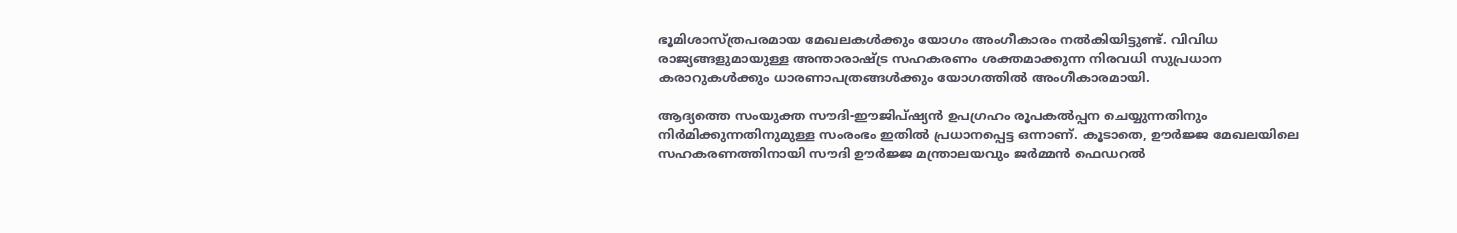ഭൂമിശാസ്ത്രപരമായ മേഖലകൾക്കും യോഗം അംഗീകാരം നൽകിയിട്ടുണ്ട്. വിവിധ രാജ്യങ്ങളുമായുള്ള അന്താരാഷ്ട്ര സഹകരണം ശക്തമാക്കുന്ന നിരവധി സുപ്രധാന കരാറുകൾക്കും ധാരണാപത്രങ്ങൾക്കും യോഗത്തിൽ അംഗീകാരമായി.

ആദ്യത്തെ സംയുക്ത സൗദി-ഈജിപ്ഷ്യൻ ഉപഗ്രഹം രൂപകൽപ്പന ചെയ്യുന്നതിനും നിർമിക്കുന്നതിനുമുള്ള സംരംഭം ഇതിൽ പ്രധാനപ്പെട്ട ഒന്നാണ്. കൂടാതെ, ഊർജ്ജ മേഖലയിലെ സഹകരണത്തിനായി സൗദി ഊർജ്ജ മന്ത്രാലയവും ജർമ്മൻ ഫെഡറൽ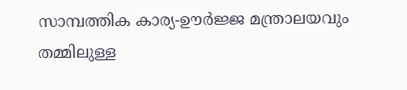സാമ്പത്തിക കാര്യ-ഊർജ്ജ മന്ത്രാലയവും തമ്മിലുള്ള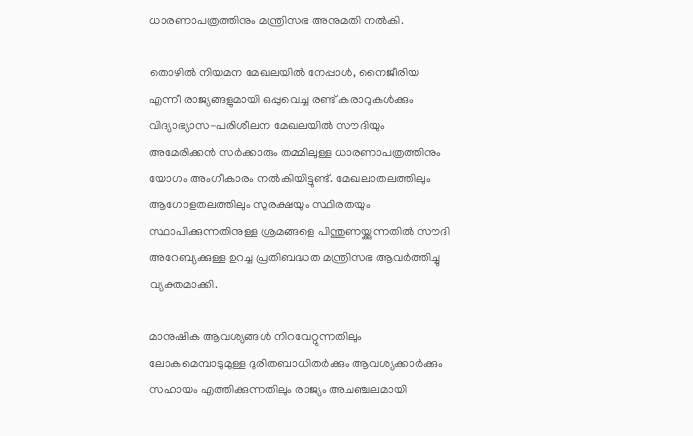ധാരണാപത്രത്തിനും മന്ത്രിസഭ അനുമതി നൽകി.

തൊഴിൽ നിയമന മേഖലയിൽ നേപ്പാൾ, നൈജീരിയ എന്നീ രാജ്യങ്ങളുമായി ഒപ്പുവെച്ച രണ്ട് കരാറുകൾക്കും വിദ്യാഭ്യാസ-പരിശീലന മേഖലയിൽ സൗദിയും അമേരിക്കൻ സർക്കാരും തമ്മിലുള്ള ധാരണാപത്രത്തിനും യോഗം അംഗീകാരം നൽകിയിട്ടുണ്ട്. മേഖലാതലത്തിലും ആഗോളതലത്തിലും സുരക്ഷയും സ്ഥിരതയും സ്ഥാപിക്കുന്നതിനുള്ള ശ്രമങ്ങളെ പിന്തുണയ്ക്കുന്നതിൽ സൗദി അറേബ്യക്കുള്ള ഉറച്ച പ്രതിബദ്ധത മന്ത്രിസഭ ആവർത്തിച്ചു വ്യക്തമാക്കി.

മാനുഷിക ആവശ്യങ്ങൾ നിറവേറ്റുന്നതിലും ലോകമെമ്പാടുമുള്ള ദുരിതബാധിതർക്കും ആവശ്യക്കാർക്കും സഹായം എത്തിക്കുന്നതിലും രാജ്യം അചഞ്ചലമായി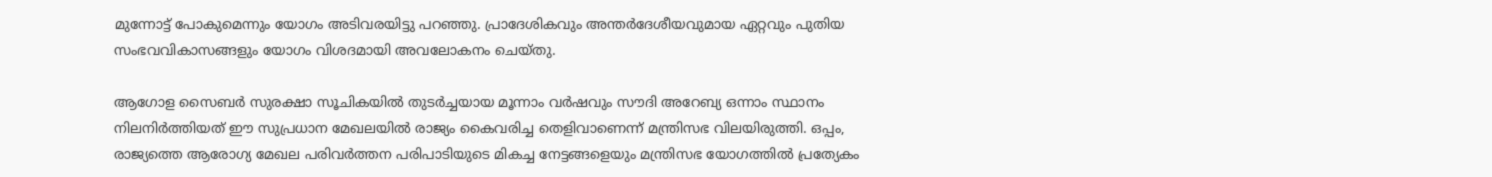മുന്നോട്ട് പോകുമെന്നും യോഗം അടിവരയിട്ടു പറഞ്ഞു. പ്രാദേശികവും അന്തർദേശീയവുമായ ഏറ്റവും പുതിയ സംഭവവികാസങ്ങളും യോഗം വിശദമായി അവലോകനം ചെയ്തു.

ആഗോള സൈബർ സുരക്ഷാ സൂചികയിൽ തുടർച്ചയായ മൂന്നാം വർഷവും സൗദി അറേബ്യ ഒന്നാം സ്ഥാനം നിലനിർത്തിയത് ഈ സുപ്രധാന മേഖലയിൽ രാജ്യം കൈവരിച്ച തെളിവാണെന്ന് മന്ത്രിസഭ വിലയിരുത്തി. ഒപ്പം, രാജ്യത്തെ ആരോഗ്യ മേഖല പരിവർത്തന പരിപാടിയുടെ മികച്ച നേട്ടങ്ങളെയും മന്ത്രിസഭ യോഗത്തിൽ പ്രത്യേകം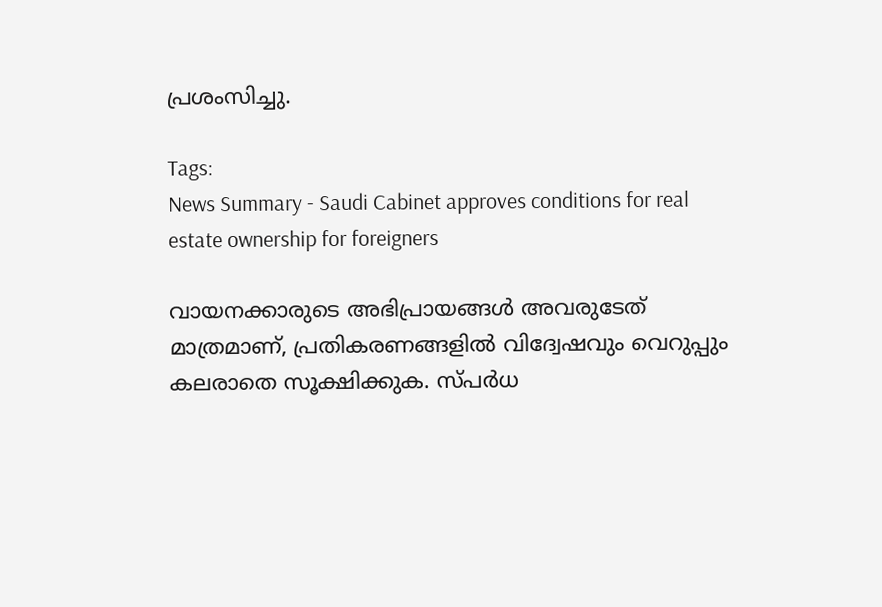പ്രശംസിച്ചു.

Tags:
News Summary - Saudi Cabinet approves conditions for real estate ownership for foreigners

വായനക്കാരുടെ അഭിപ്രായങ്ങള്‍ അവരുടേത് മാത്രമാണ്, പ്രതികരണങ്ങളിൽ വിദ്വേഷവും വെറുപ്പും കലരാതെ സൂക്ഷിക്കുക. സ്പർധ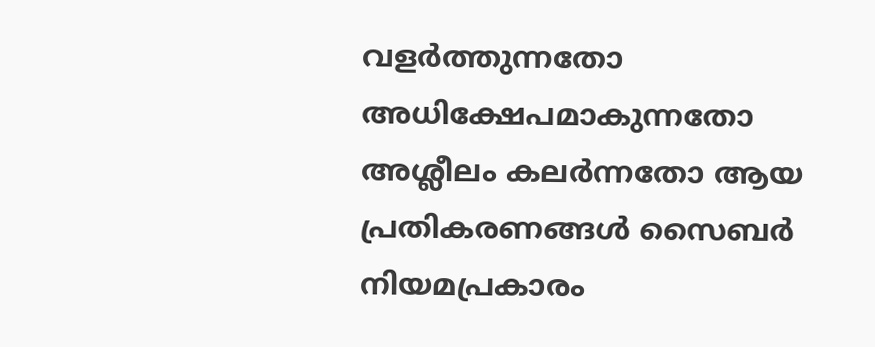വളർത്തുന്നതോ അധിക്ഷേപമാകുന്നതോ അശ്ലീലം കലർന്നതോ ആയ പ്രതികരണങ്ങൾ സൈബർ നിയമപ്രകാരം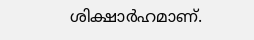ശിക്ഷാർഹമാണ്.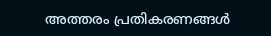അത്തരം പ്രതികരണങ്ങൾ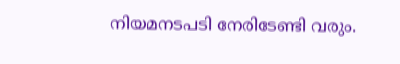നിയമനടപടി നേരിടേണ്ടി വരും.